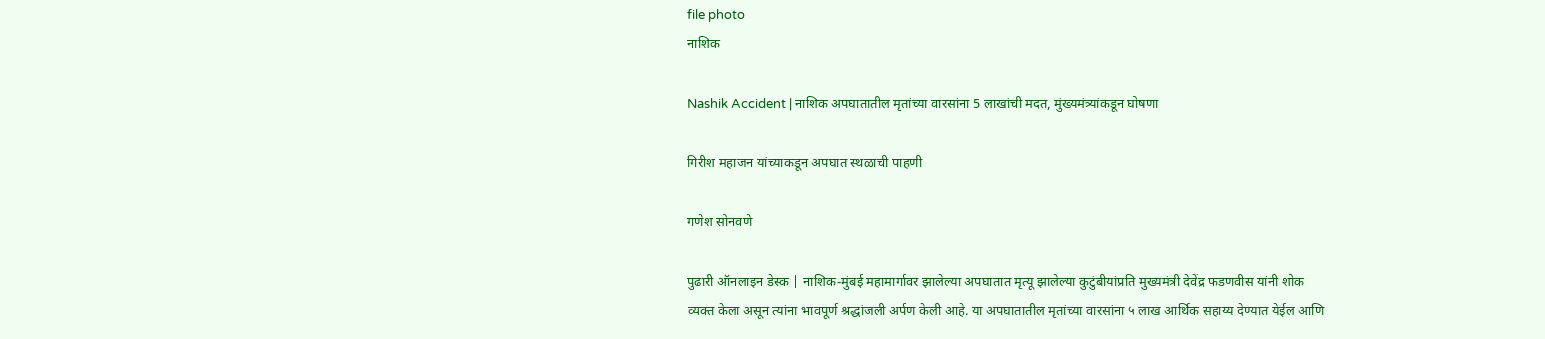file photo
नाशिक

Nashik Accident | नाशिक अपघातातील मृतांच्या वारसांना 5 लाखांची मदत, मुंख्यमंत्र्यांकडून घोषणा

गिरीश महाजन यांच्याकडून अपघात स्थळाची पाहणी

गणेश सोनवणे

पुढारी ऑनलाइन डेस्क | नाशिक-मुंबई महामार्गावर झालेल्या अपघातात मृत्यू झालेल्या कुटुंबीयांप्रति मुख्यमंत्री देवेंद्र फडणवीस यांनी शोक व्यक्त केला असून त्यांना भावपूर्ण श्रद्धांजली अर्पण केली आहे. या अपघातातील मृतांच्या वारसांना ५ लाख आर्थिक सहाय्य देण्यात येईल आणि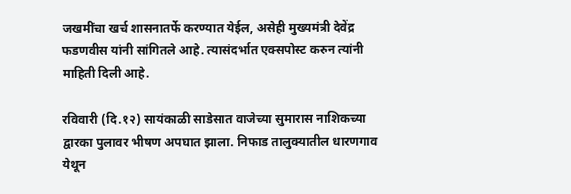जखमींचा खर्च शासनातर्फे करण्यात येईल, असेही मुख्यमंत्री देवेंद्र फडणवीस यांनी सांगितले आहे. त्यासंदर्भात एक्सपोस्ट करुन त्यांनी माहिती दिली आहे.

रविवारी (दि.१२) सायंकाळी साडेसात वाजेच्या सुमारास नाशिकच्या द्वारका पुलावर भीषण अपघात झाला. निफाड तालुक्यातील धारणगाव येथून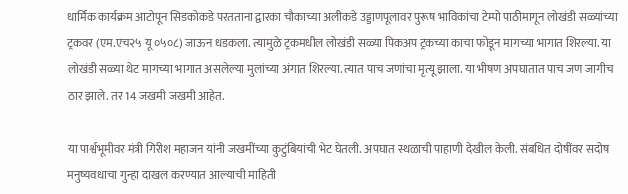धार्मिक कार्यक्रम आटोपून सिडकोकडे परतताना द्वारका चौकाच्या अलीकडे उड्डाणपूलावर पुरूष भाविकांचा टेम्पो पाठीमागून लोखंडी सळ्यांच्या ट्रकवर (एम.एच२५ यू ०५०८) जाऊन धडकला. त्यामुळे ट्रकमधील लोखंडी सळ्या पिकअप ट्रकच्या काचा फोडून मागच्या भागात शिरल्या. या लोखंडी सळ्या थेट मागच्या भागात असलेल्या मुलांच्या अंगात शिरल्या. त्यात पाच जणांचा मृत्यू झाला. या भीषण अपघातात पाच जण जागीच ठार झाले. तर 14 जखमी जखमी आहेत.

या पार्श्वभूमीवर मंत्री गिरीश महाजन यांनी जखमींच्या कुटुंबियांची भेट घेतली. अपघात स्थळाची पाहाणी देखील केली. संबधित दोषींवर सदोष मनुष्यवधाचा गुन्हा दाखल करण्यात आल्याची माहिती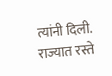त्यांनी दिली. राज्यात रस्ते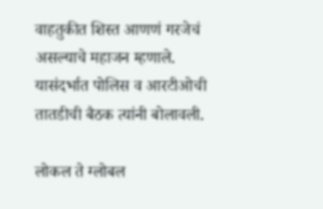वाहतुकीत शिस्त आणणं गरजेचं असल्याचे महाजन म्हणाले. यासंदर्भात पोलिस व आरटीओची तातडीची बैठक त्यांनी बोलावली.

लोकल ते ग्लोबल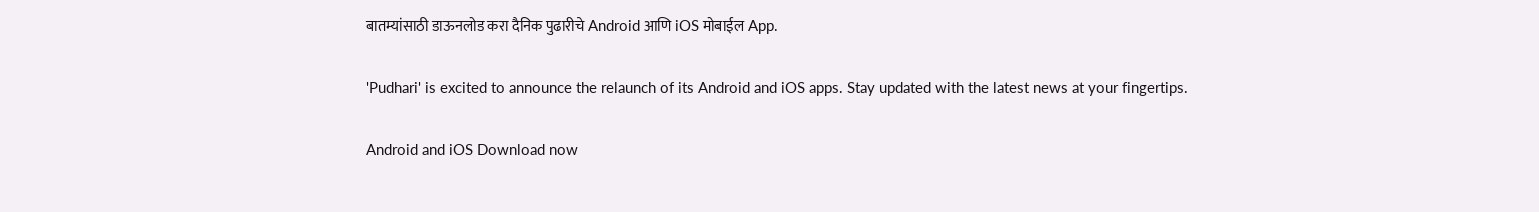बातम्यांसाठी डाऊनलोड करा दैनिक पुढारीचे Android आणि iOS मोबाईल App.

'Pudhari' is excited to announce the relaunch of its Android and iOS apps. Stay updated with the latest news at your fingertips.

Android and iOS Download now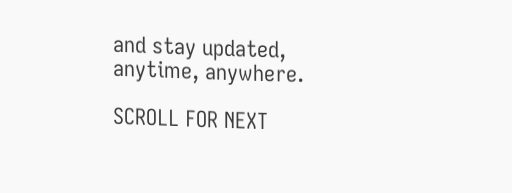and stay updated, anytime, anywhere.

SCROLL FOR NEXT